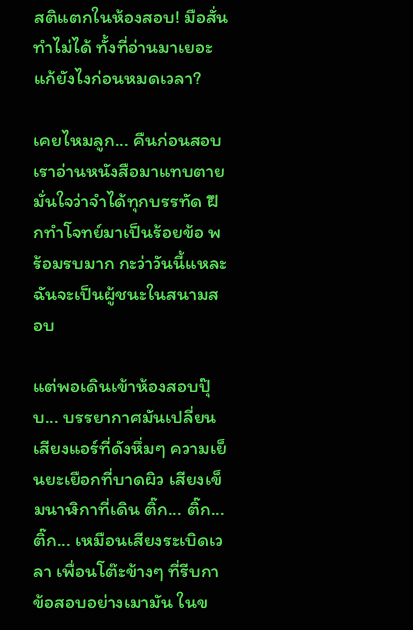สติแตกในห้องสอบ! มือสั่น ทำไม่ได้ ทั้งที่อ่านมาเยอะ แก้ยังไงก่อนหมดเวลา?

เคยไหมลูก... คืนก่อนสอบเราอ่านหนังสือมาแทบตาย มั่นใจว่าจำได้ทุกบรรทัด ฝึกทำโจทย์มาเป็นร้อยข้อ พร้อมรบมาก กะว่าวันนี้แหละ ฉันจะเป็นผู้ชนะในสนามสอบ

แต่พอเดินเข้าห้องสอบปุ๊บ... บรรยากาศมันเปลี่ยน
เสียงแอร์ที่ดังหึ่มๆ ความเย็นยะเยือกที่บาดผิว เสียงเข็มนาฬิกาที่เดิน ติ๊ก... ติ๊ก... ติ๊ก... เหมือนเสียงระเบิดเวลา เพื่อนโต๊ะข้างๆ ที่รีบกาข้อสอบอย่างเมามัน ในข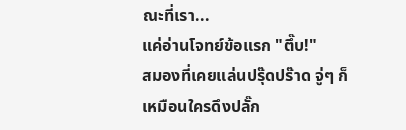ณะที่เรา...
แค่อ่านโจทย์ข้อแรก "ตึ๊บ!"
สมองที่เคยแล่นปรุ๊ดปร๊าด จู่ๆ ก็เหมือนใครดึงปลั๊ก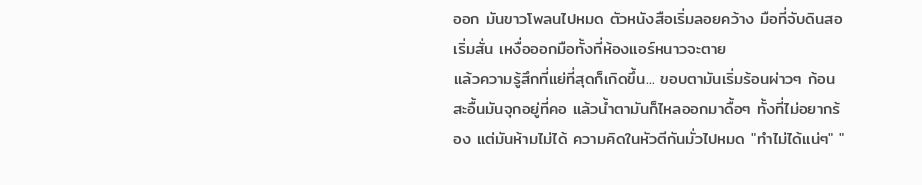ออก มันขาวโพลนไปหมด ตัวหนังสือเริ่มลอยคว้าง มือที่จับดินสอเริ่มสั่น เหงื่อออกมือทั้งที่ห้องแอร์หนาวจะตาย
แล้วความรู้สึกที่แย่ที่สุดก็เกิดขึ้น... ขอบตามันเริ่มร้อนผ่าวๆ ก้อนสะอื้นมันจุกอยู่ที่คอ แล้วน้ำตามันก็ไหลออกมาดื้อๆ ทั้งที่ไม่อยากร้อง แต่มันห้ามไม่ได้ ความคิดในหัวตีกันมั่วไปหมด "ทำไม่ได้แน่ๆ" "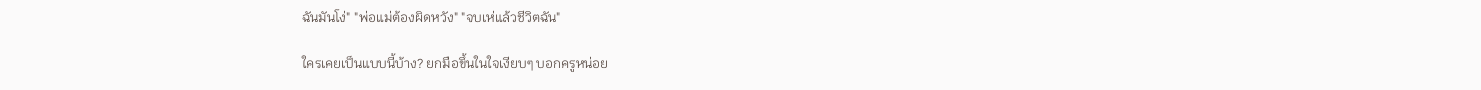ฉันมันโง่" "พ่อแม่ต้องผิดหวัง" "จบเห่แล้วชีวิตฉัน"

ใครเคยเป็นแบบนี้บ้าง? ยกมือขึ้นในใจเงียบๆ บอกครูหน่อย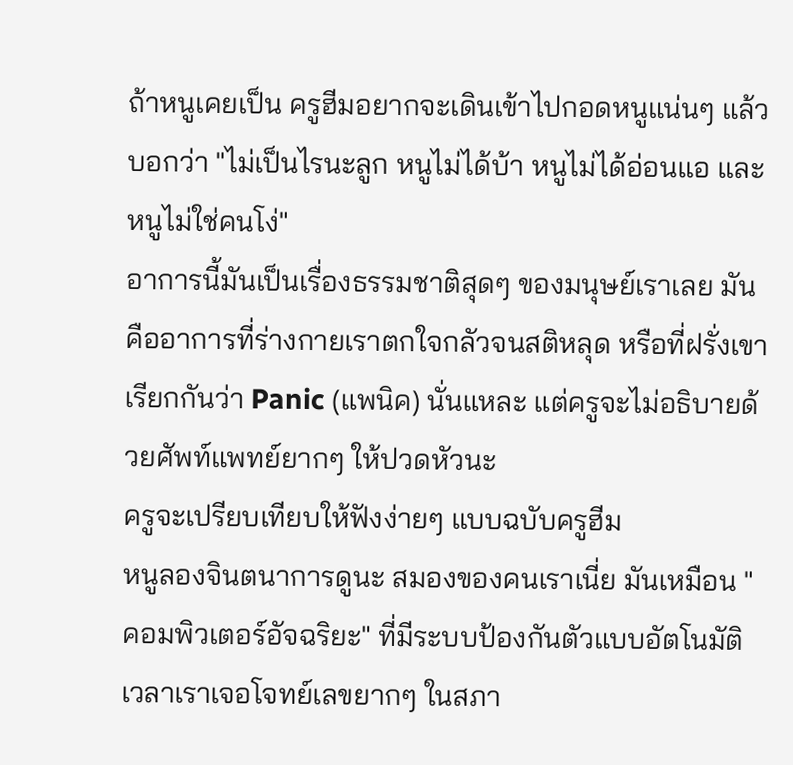ถ้าหนูเคยเป็น ครูฮีมอยากจะเดินเข้าไปกอดหนูแน่นๆ แล้วบอกว่า "ไม่เป็นไรนะลูก หนูไม่ได้บ้า หนูไม่ได้อ่อนแอ และหนูไม่ใช่คนโง่"
อาการนี้มันเป็นเรื่องธรรมชาติสุดๆ ของมนุษย์เราเลย มันคืออาการที่ร่างกายเราตกใจกลัวจนสติหลุด หรือที่ฝรั่งเขาเรียกกันว่า Panic (แพนิค) นั่นแหละ แต่ครูจะไม่อธิบายด้วยศัพท์แพทย์ยากๆ ให้ปวดหัวนะ
ครูจะเปรียบเทียบให้ฟังง่ายๆ แบบฉบับครูฮีม
หนูลองจินตนาการดูนะ สมองของคนเราเนี่ย มันเหมือน "คอมพิวเตอร์อัจฉริยะ" ที่มีระบบป้องกันตัวแบบอัตโนมัติ เวลาเราเจอโจทย์เลขยากๆ ในสภา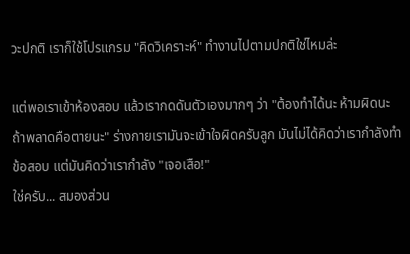วะปกติ เราก็ใช้โปรแกรม "คิดวิเคราะห์" ทำงานไปตามปกติใช่ไหมล่ะ

แต่พอเราเข้าห้องสอบ แล้วเรากดดันตัวเองมากๆ ว่า "ต้องทำได้นะ ห้ามผิดนะ ถ้าพลาดคือตายนะ" ร่างกายเรามันจะเข้าใจผิดครับลูก มันไม่ได้คิดว่าเรากำลังทำข้อสอบ แต่มันคิดว่าเรากำลัง "เจอเสือ!"
ใช่ครับ... สมองส่วน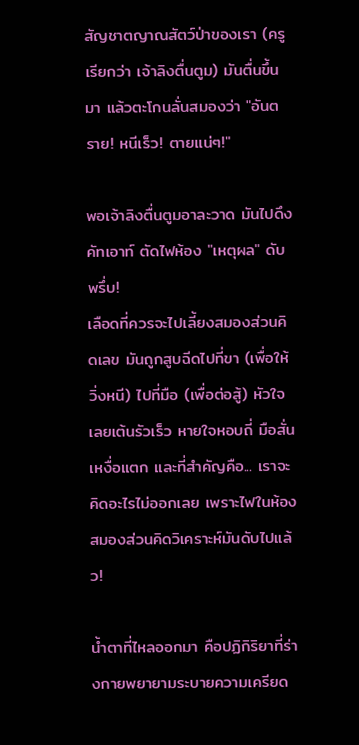สัญชาตญาณสัตว์ป่าของเรา (ครูเรียกว่า เจ้าลิงตื่นตูม) มันตื่นขึ้นมา แล้วตะโกนลั่นสมองว่า "อันตราย! หนีเร็ว! ตายแน่ๆ!"

พอเจ้าลิงตื่นตูมอาละวาด มันไปดึงคัทเอาท์ ตัดไฟห้อง "เหตุผล" ดับพรึ่บ!
เลือดที่ควรจะไปเลี้ยงสมองส่วนคิดเลข มันถูกสูบฉีดไปที่ขา (เพื่อให้วิ่งหนี) ไปที่มือ (เพื่อต่อสู้) หัวใจเลยเต้นรัวเร็ว หายใจหอบถี่ มือสั่น เหงื่อแตก และที่สำคัญคือ... เราจะคิดอะไรไม่ออกเลย เพราะไฟในห้องสมองส่วนคิดวิเคราะห์มันดับไปแล้ว!

น้ำตาที่ไหลออกมา คือปฏิกิริยาที่ร่างกายพยายามระบายความเครียด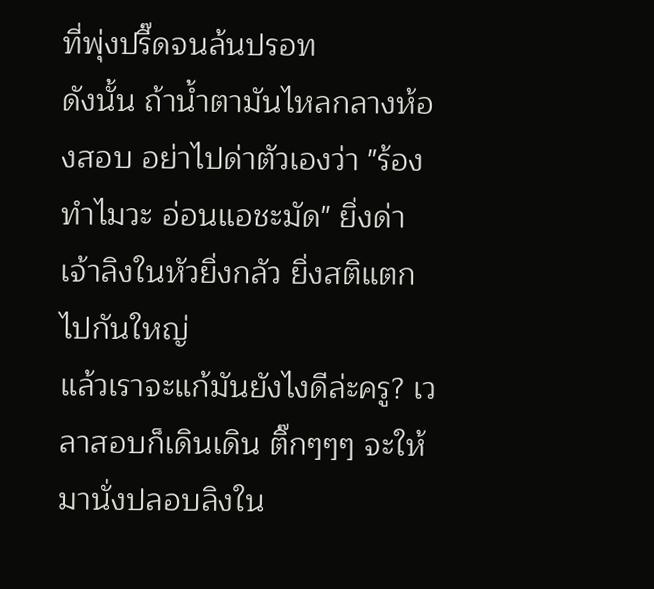ที่พุ่งปรี๊ดจนล้นปรอท
ดังนั้น ถ้าน้ำตามันไหลกลางห้องสอบ อย่าไปด่าตัวเองว่า "ร้องทำไมวะ อ่อนแอชะมัด" ยิ่งด่า เจ้าลิงในหัวยิ่งกลัว ยิ่งสติแตกไปกันใหญ่
แล้วเราจะแก้มันยังไงดีล่ะครู? เวลาสอบก็เดินเดิน ติ๊กๆๆๆ จะให้มานั่งปลอบลิงใน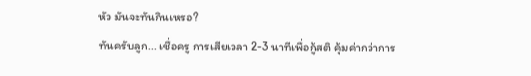หัว มันจะทันกินเหรอ?
ทันครับลูก... เชื่อครู การเสียเวลา 2-3 นาทีเพื่อกู้สติ คุ้มค่ากว่าการ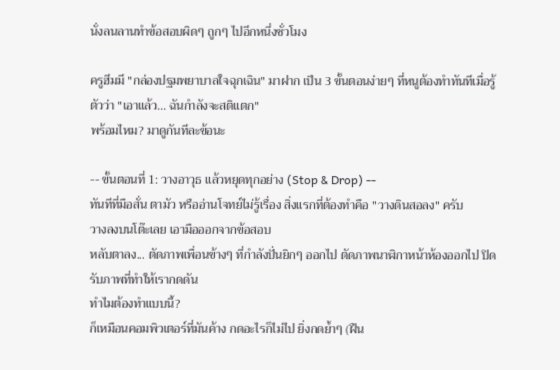นั่งลนลานทำข้อสอบผิดๆ ถูกๆ ไปอีกหนึ่งชั่วโมง

ครูฮีมมี "กล่องปฐมพยาบาลใจฉุกเฉิน" มาฝาก เป็น 3 ขั้นตอนง่ายๆ ที่หนูต้องทำทันทีเมื่อรู้ตัวว่า "เอาแล้ว... ฉันกำลังจะสติแตก"
พร้อมไหม? มาดูกันทีละข้อนะ

-- ขั้นตอนที่ 1: วางอาวุธ แล้วหยุดทุกอย่าง (Stop & Drop) --
ทันทีที่มือสั่น ตามัว หรืออ่านโจทย์ไม่รู้เรื่อง สิ่งแรกที่ต้องทำคือ "วางดินสอลง" ครับ
วางลงบนโต๊ะเลย เอามือออกจากข้อสอบ
หลับตาลง... ตัดภาพเพื่อนข้างๆ ที่กำลังปั่นยิกๆ ออกไป ตัดภาพนาฬิกาหน้าห้องออกไป ปิดรับภาพที่ทำให้เรากดดัน
ทำไมต้องทำแบบนี้?
ก็เหมือนคอมพิวเตอร์ที่มันค้าง กดอะไรก็ไม่ไป ยิ่งกดย้ำๆ (ฝืน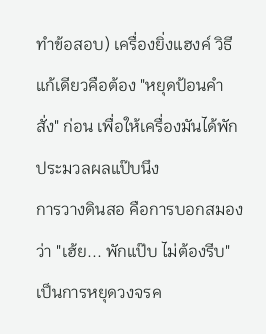ทำข้อสอบ) เครื่องยิ่งแฮงค์ วิธีแก้เดียวคือต้อง "หยุดป้อนคำสั่ง" ก่อน เพื่อให้เครื่องมันได้พักประมวลผลแป๊บนึง
การวางดินสอ คือการบอกสมองว่า "เฮ้ย... พักแป๊บ ไม่ต้องรีบ" เป็นการหยุดวงจรค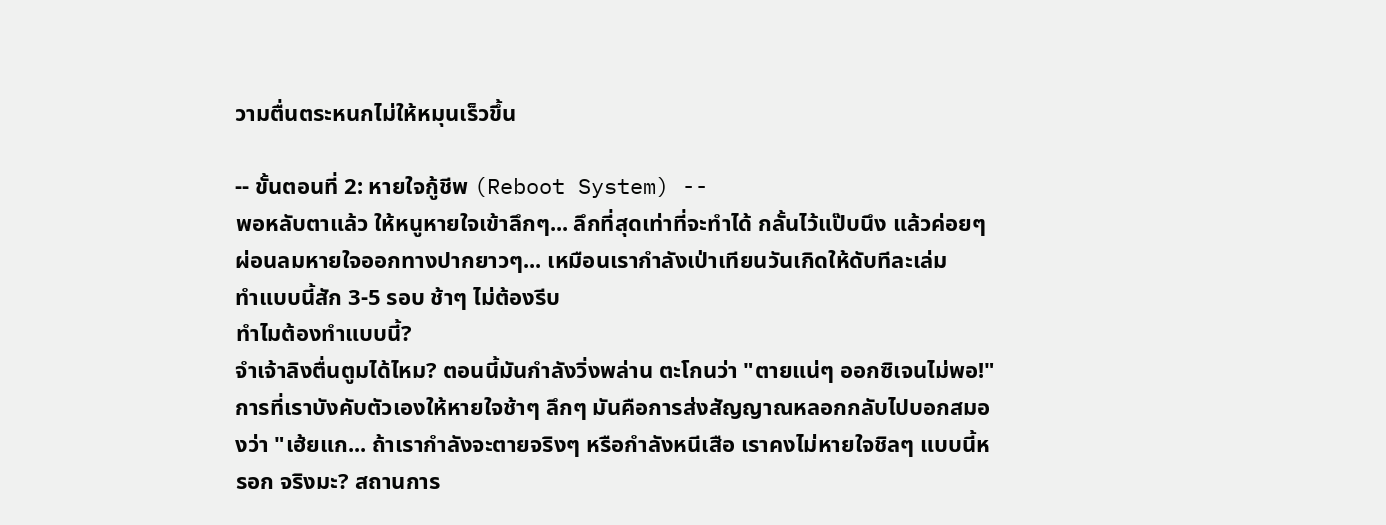วามตื่นตระหนกไม่ให้หมุนเร็วขึ้น

-- ขั้นตอนที่ 2: หายใจกู้ชีพ (Reboot System) --
พอหลับตาแล้ว ให้หนูหายใจเข้าลึกๆ... ลึกที่สุดเท่าที่จะทำได้ กลั้นไว้แป๊บนึง แล้วค่อยๆ ผ่อนลมหายใจออกทางปากยาวๆ... เหมือนเรากำลังเป่าเทียนวันเกิดให้ดับทีละเล่ม
ทำแบบนี้สัก 3-5 รอบ ช้าๆ ไม่ต้องรีบ
ทำไมต้องทำแบบนี้?
จำเจ้าลิงตื่นตูมได้ไหม? ตอนนี้มันกำลังวิ่งพล่าน ตะโกนว่า "ตายแน่ๆ ออกซิเจนไม่พอ!" การที่เราบังคับตัวเองให้หายใจช้าๆ ลึกๆ มันคือการส่งสัญญาณหลอกกลับไปบอกสมองว่า "เฮ้ยแก... ถ้าเรากำลังจะตายจริงๆ หรือกำลังหนีเสือ เราคงไม่หายใจชิลๆ แบบนี้หรอก จริงมะ? สถานการ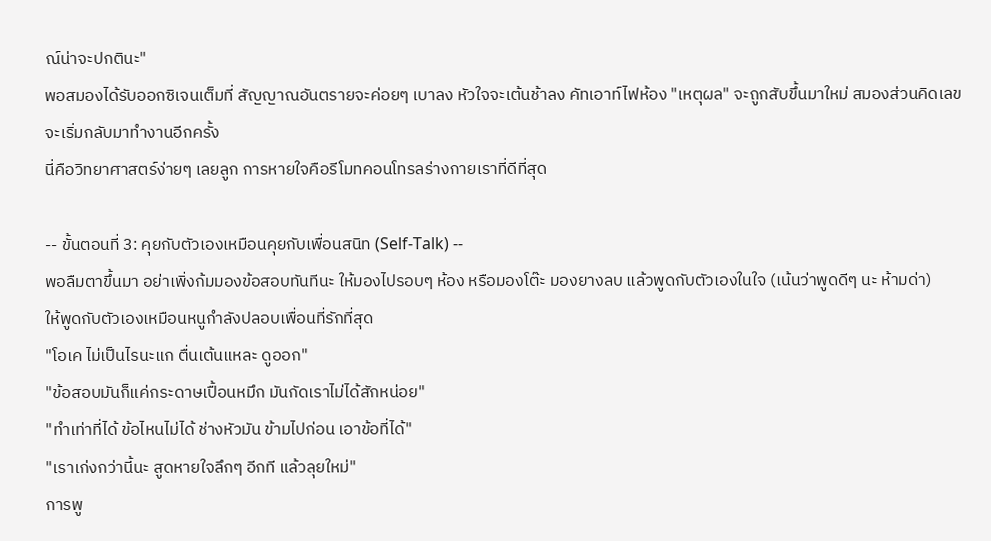ณ์น่าจะปกตินะ"
พอสมองได้รับออกซิเจนเต็มที่ สัญญาณอันตรายจะค่อยๆ เบาลง หัวใจจะเต้นช้าลง คัทเอาท์ไฟห้อง "เหตุผล" จะถูกสับขึ้นมาใหม่ สมองส่วนคิดเลขจะเริ่มกลับมาทำงานอีกครั้ง
นี่คือวิทยาศาสตร์ง่ายๆ เลยลูก การหายใจคือรีโมทคอนโทรลร่างกายเราที่ดีที่สุด

-- ขั้นตอนที่ 3: คุยกับตัวเองเหมือนคุยกับเพื่อนสนิท (Self-Talk) --
พอลืมตาขึ้นมา อย่าเพิ่งก้มมองข้อสอบทันทีนะ ให้มองไปรอบๆ ห้อง หรือมองโต๊ะ มองยางลบ แล้วพูดกับตัวเองในใจ (เน้นว่าพูดดีๆ นะ ห้ามด่า)
ให้พูดกับตัวเองเหมือนหนูกำลังปลอบเพื่อนที่รักที่สุด
"โอเค ไม่เป็นไรนะแก ตื่นเต้นแหละ ดูออก"
"ข้อสอบมันก็แค่กระดาษเปื้อนหมึก มันกัดเราไม่ได้สักหน่อย"
"ทำเท่าที่ได้ ข้อไหนไม่ได้ ช่างหัวมัน ข้ามไปก่อน เอาข้อที่ได้"
"เราเก่งกว่านี้นะ สูดหายใจลึกๆ อีกที แล้วลุยใหม่"
การพู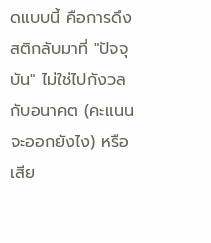ดแบบนี้ คือการดึงสติกลับมาที่ "ปัจจุบัน" ไม่ใช่ไปกังวลกับอนาคต (คะแนนจะออกยังไง) หรือเสีย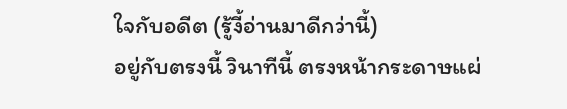ใจกับอดีต (รู้งี้อ่านมาดีกว่านี้)
อยู่กับตรงนี้ วินาทีนี้ ตรงหน้ากระดาษแผ่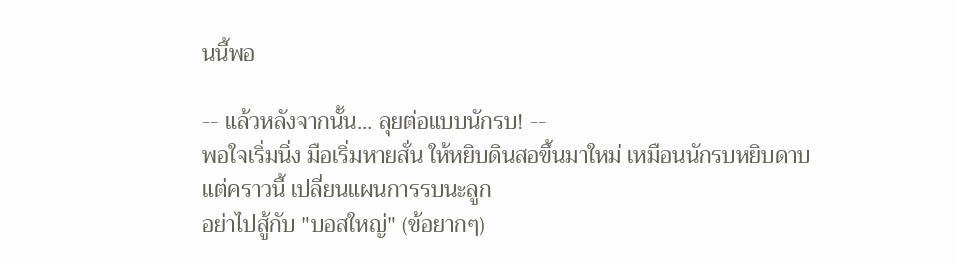นนี้พอ

-- แล้วหลังจากนั้น... ลุยต่อแบบนักรบ! --
พอใจเริ่มนิ่ง มือเริ่มหายสั่น ให้หยิบดินสอขึ้นมาใหม่ เหมือนนักรบหยิบดาบ
แต่คราวนี้ เปลี่ยนแผนการรบนะลูก
อย่าไปสู้กับ "บอสใหญ่" (ข้อยากๆ)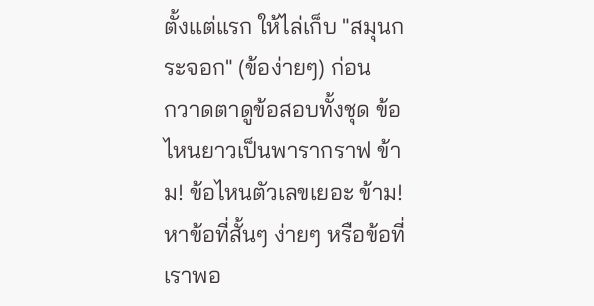ตั้งแต่แรก ให้ไล่เก็บ "สมุนกระจอก" (ข้อง่ายๆ) ก่อน
กวาดตาดูข้อสอบทั้งชุด ข้อไหนยาวเป็นพารากราฟ ข้าม! ข้อไหนตัวเลขเยอะ ข้าม!
หาข้อที่สั้นๆ ง่ายๆ หรือข้อที่เราพอ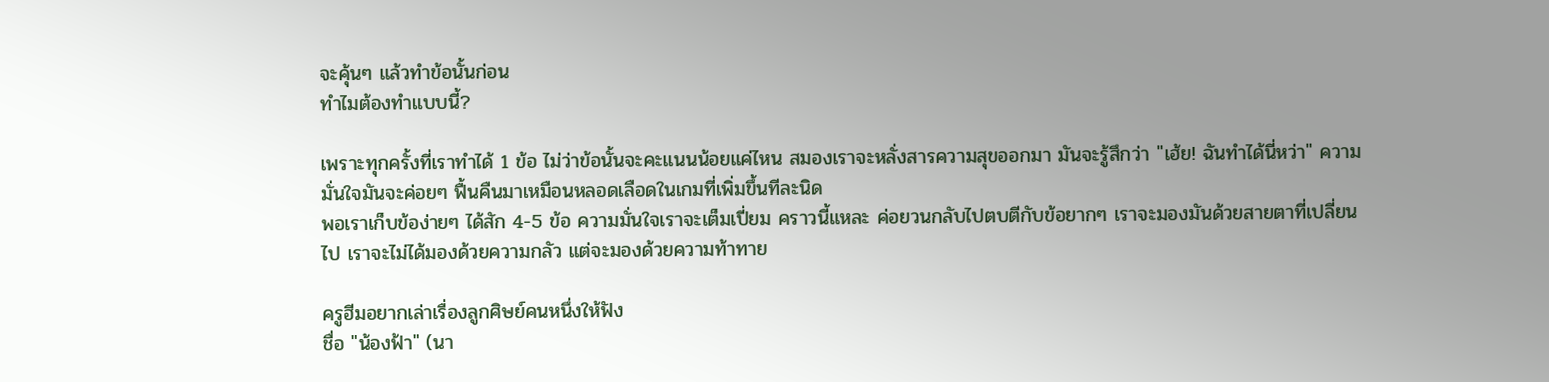จะคุ้นๆ แล้วทำข้อนั้นก่อน
ทำไมต้องทำแบบนี้?

เพราะทุกครั้งที่เราทำได้ 1 ข้อ ไม่ว่าข้อนั้นจะคะแนนน้อยแค่ไหน สมองเราจะหลั่งสารความสุขออกมา มันจะรู้สึกว่า "เฮ้ย! ฉันทำได้นี่หว่า" ความมั่นใจมันจะค่อยๆ ฟื้นคืนมาเหมือนหลอดเลือดในเกมที่เพิ่มขึ้นทีละนิด
พอเราเก็บข้อง่ายๆ ได้สัก 4-5 ข้อ ความมั่นใจเราจะเต็มเปี่ยม คราวนี้แหละ ค่อยวนกลับไปตบตีกับข้อยากๆ เราจะมองมันด้วยสายตาที่เปลี่ยนไป เราจะไม่ได้มองด้วยความกลัว แต่จะมองด้วยความท้าทาย

ครูฮีมอยากเล่าเรื่องลูกศิษย์คนหนึ่งให้ฟัง
ชื่อ "น้องฟ้า" (นา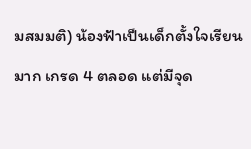มสมมติ) น้องฟ้าเป็นเด็กตั้งใจเรียนมาก เกรด 4 ตลอด แต่มีจุด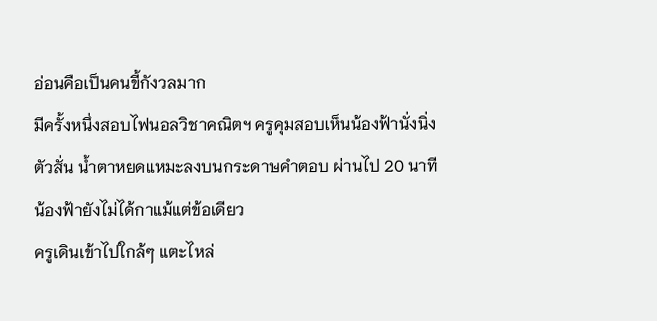อ่อนคือเป็นคนขี้กังวลมาก
มีครั้งหนึ่งสอบไฟนอลวิชาคณิตฯ ครูคุมสอบเห็นน้องฟ้านั่งนิ่ง ตัวสั่น น้ำตาหยดแหมะลงบนกระดาษคำตอบ ผ่านไป 20 นาที น้องฟ้ายังไม่ได้กาแม้แต่ข้อเดียว
ครูเดินเข้าไปใกล้ๆ แตะไหล่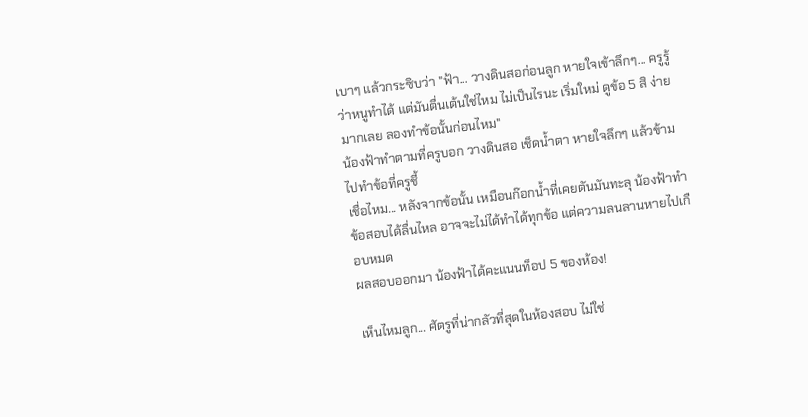เบาๆ แล้วกระซิบว่า "ฟ้า... วางดินสอก่อนลูก หายใจเข้าลึกๆ... ครูรู้ว่าหนูทำได้ แต่มันตื่นเต้นใช่ไหม ไม่เป็นไรนะ เริ่มใหม่ ดูข้อ 5 สิ ง่ายมากเลย ลองทำข้อนั้นก่อนไหม"
น้องฟ้าทำตามที่ครูบอก วางดินสอ เช็ดน้ำตา หายใจลึกๆ แล้วข้ามไปทำข้อที่ครูชี้
เชื่อไหม... หลังจากข้อนั้น เหมือนก๊อกน้ำที่เคยตันมันทะลุ น้องฟ้าทำข้อสอบได้ลื่นไหล อาจจะไม่ได้ทำได้ทุกข้อ แต่ความลนลานหายไปเกือบหมด
ผลสอบออกมา น้องฟ้าได้คะแนนท็อป 5 ของห้อง!

เห็นไหมลูก... ศัตรูที่น่ากลัวที่สุดในห้องสอบ ไม่ใช่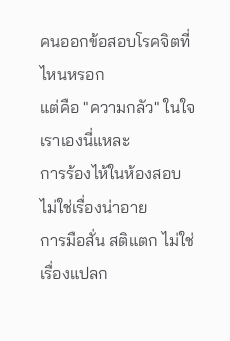คนออกข้อสอบโรคจิตที่ไหนหรอก
แต่คือ "ความกลัว" ในใจเราเองนี่แหละ
การร้องไห้ในห้องสอบ ไม่ใช่เรื่องน่าอาย
การมือสั่น สติแตก ไม่ใช่เรื่องแปลก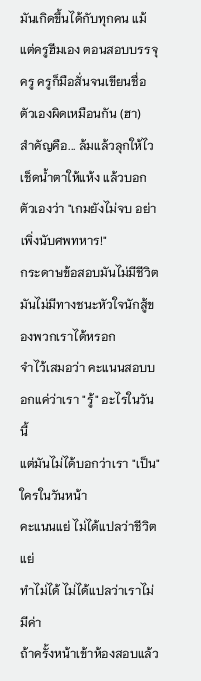มันเกิดขึ้นได้กับทุกคน แม้แต่ครูฮีมเอง ตอนสอบบรรจุครู ครูก็มือสั่นจนเขียนชื่อตัวเองผิดเหมือนกัน (ฮา)
สำคัญคือ... ล้มแล้วลุกให้ไว เช็ดน้ำตาให้แห้ง แล้วบอกตัวเองว่า "เกมยังไม่จบ อย่าเพิ่งนับศพทหาร!"
กระดาษข้อสอบมันไม่มีชีวิต มันไม่มีทางชนะหัวใจนักสู้ของพวกเราได้หรอก
จำไว้เสมอว่า คะแนนสอบบอกแค่ว่าเรา "รู้" อะไรในวันนี้
แต่มันไม่ได้บอกว่าเรา "เป็น" ใครในวันหน้า
คะแนนแย่ ไม่ได้แปลว่าชีวิตแย่
ทำไม่ได้ ไม่ได้แปลว่าเราไม่มีค่า
ถ้าครั้งหน้าเข้าห้องสอบแล้ว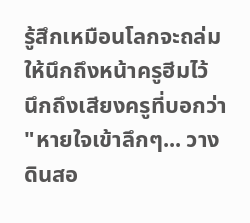รู้สึกเหมือนโลกจะถล่ม
ให้นึกถึงหน้าครูฮีมไว้ นึกถึงเสียงครูที่บอกว่า "หายใจเข้าลึกๆ... วางดินสอ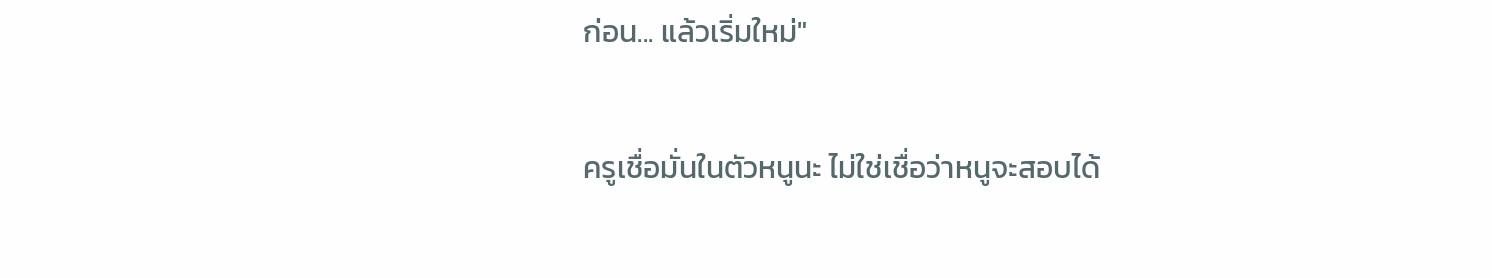ก่อน... แล้วเริ่มใหม่"

ครูเชื่อมั่นในตัวหนูนะ ไม่ใช่เชื่อว่าหนูจะสอบได้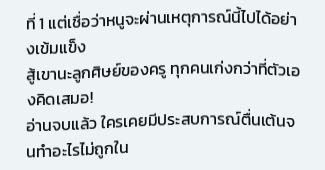ที่ 1 แต่เชื่อว่าหนูจะผ่านเหตุการณ์นี้ไปได้อย่างเข้มแข็ง
สู้เขานะลูกศิษย์ของครู ทุกคนเก่งกว่าที่ตัวเองคิดเสมอ!
อ่านจบแล้ว ใครเคยมีประสบการณ์ตื่นเต้นจนทำอะไรไม่ถูกใน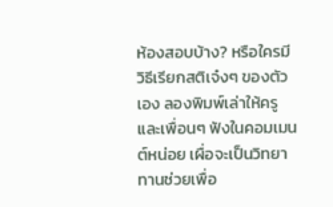ห้องสอบบ้าง? หรือใครมีวิธีเรียกสติเจ๋งๆ ของตัวเอง ลองพิมพ์เล่าให้ครูและเพื่อนๆ ฟังในคอมเมนต์หน่อย เผื่อจะเป็นวิทยาทานช่วยเพื่อ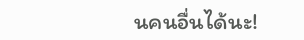นคนอื่นได้นะ!